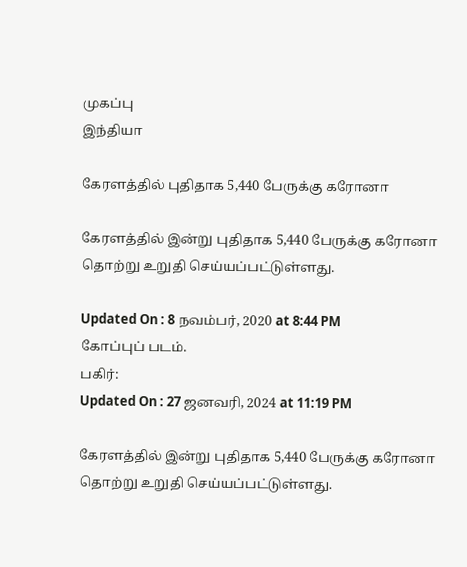முகப்பு
இந்தியா

கேரளத்தில் புதிதாக 5,440 பேருக்கு கரோனா

கேரளத்தில் இன்று புதிதாக 5,440 பேருக்கு கரோனா தொற்று உறுதி செய்யப்பட்டுள்ளது.

Updated On : 8 நவம்பர், 2020 at 8:44 PM
கோப்புப் படம்.
பகிர்:
Updated On : 27 ஜனவரி, 2024 at 11:19 PM

கேரளத்தில் இன்று புதிதாக 5,440 பேருக்கு கரோனா தொற்று உறுதி செய்யப்பட்டுள்ளது.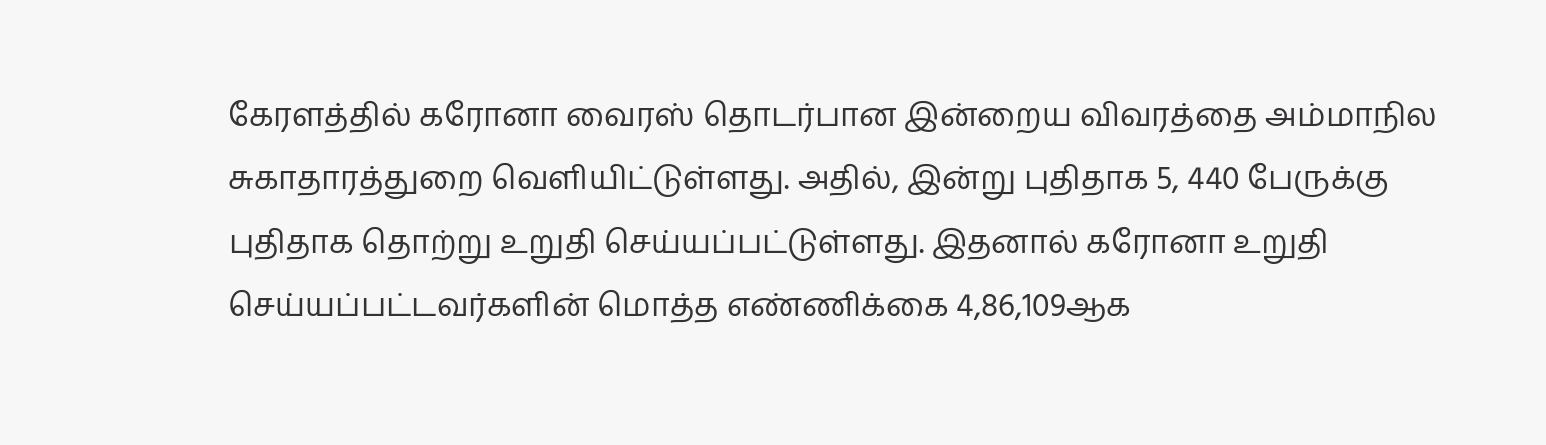கேரளத்தில் கரோனா வைரஸ் தொடர்பான இன்றைய விவரத்தை அம்மாநில சுகாதாரத்துறை வெளியிட்டுள்ளது. அதில், இன்று புதிதாக 5, 440 பேருக்கு புதிதாக தொற்று உறுதி செய்யப்பட்டுள்ளது. இதனால் கரோனா உறுதி செய்யப்பட்டவர்களின் மொத்த எண்ணிக்கை 4,86,109ஆக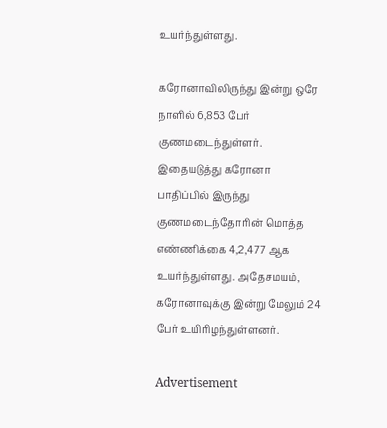உயர்ந்துள்ளது.

கரோனாவிலிருந்து இன்று ஒரே நாளில் 6,853 பேர் குணமடைந்துள்ளர். இதையடுத்து கரோனா பாதிப்பில் இருந்து குணமடைந்தோரின் மொத்த எண்ணிக்கை 4,2,477 ஆக உயர்ந்துள்ளது. அதேசமயம், கரோனாவுக்கு இன்று மேலும் 24 பேர் உயிரிழந்துள்ளனர்.

Advertisement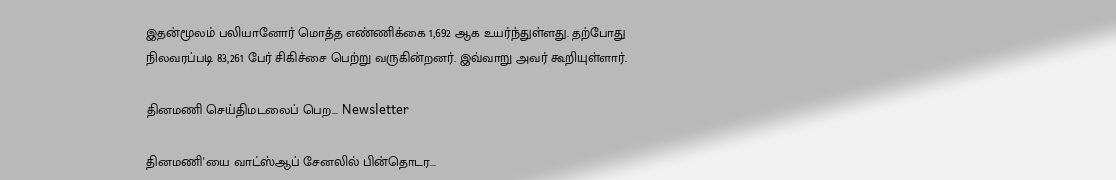இதன்மூலம் பலியானோர் மொத்த எண்ணிக்கை 1,692 ஆக உயர்ந்துள்ளது. தற்போது நிலவரப்படி 83,261 பேர் சிகிச்சை பெற்று வருகின்றனர். இவ்வாறு அவர் கூறியுள்ளார்.

தினமணி செய்திமடலைப் பெற... Newsletter

தினமணி'யை வாட்ஸ்ஆப் சேனலில் பின்தொடர...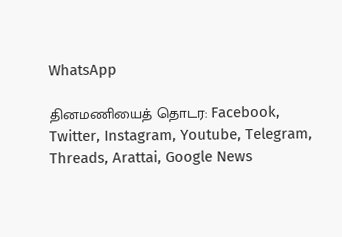WhatsApp

தினமணியைத் தொடர: Facebook, Twitter, Instagram, Youtube, Telegram, Threads, Arattai, Google News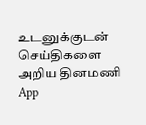உடனுக்குடன் செய்திகளை அறிய தினமணி App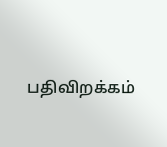பதிவிறக்கம்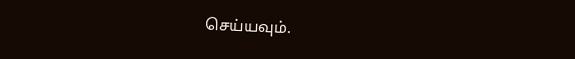செய்யவும்.